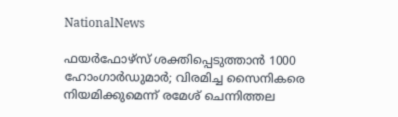NationalNews

ഫയര്‍ഫോഴ്‌സ് ശക്തിപ്പെടുത്താന്‍ 1000 ഹോംഗാര്‍ഡുമാര്‍; വിരമിച്ച സൈനികരെ നിയമിക്കുമെന്ന് രമേശ് ചെന്നിത്തല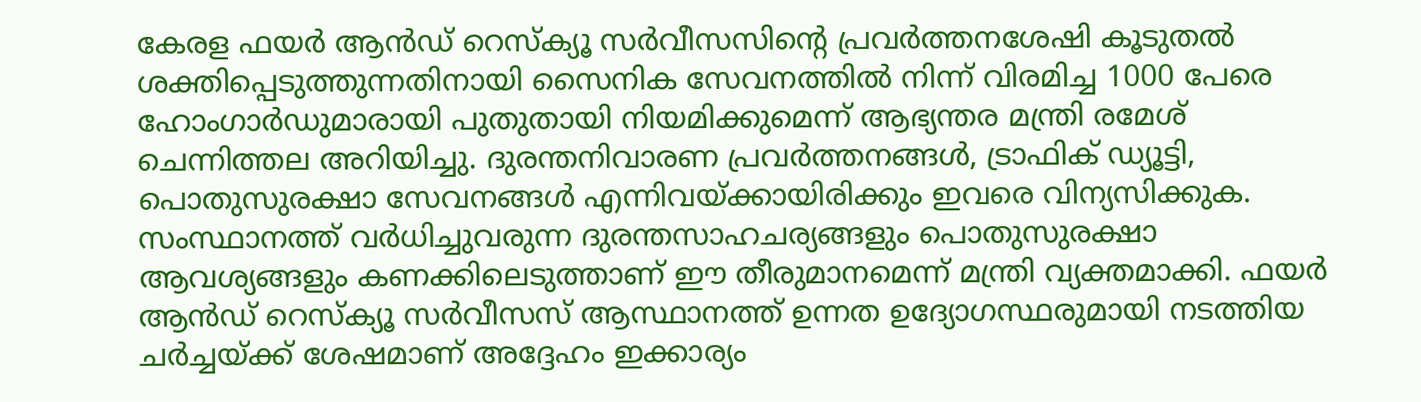കേരള ഫയര്‍ ആന്‍ഡ് റെസ്‌ക്യൂ സര്‍വീസസിന്റെ പ്രവര്‍ത്തനശേഷി കൂടുതല്‍ ശക്തിപ്പെടുത്തുന്നതിനായി സൈനിക സേവനത്തില്‍ നിന്ന് വിരമിച്ച 1000 പേരെ ഹോംഗാര്‍ഡുമാരായി പുതുതായി നിയമിക്കുമെന്ന് ആഭ്യന്തര മന്ത്രി രമേശ് ചെന്നിത്തല അറിയിച്ചു. ദുരന്തനിവാരണ പ്രവര്‍ത്തനങ്ങള്‍, ട്രാഫിക് ഡ്യൂട്ടി, പൊതുസുരക്ഷാ സേവനങ്ങള്‍ എന്നിവയ്ക്കായിരിക്കും ഇവരെ വിന്യസിക്കുക. സംസ്ഥാനത്ത് വര്‍ധിച്ചുവരുന്ന ദുരന്തസാഹചര്യങ്ങളും പൊതുസുരക്ഷാ ആവശ്യങ്ങളും കണക്കിലെടുത്താണ് ഈ തീരുമാനമെന്ന് മന്ത്രി വ്യക്തമാക്കി. ഫയര്‍ ആന്‍ഡ് റെസ്‌ക്യൂ സര്‍വീസസ് ആസ്ഥാനത്ത് ഉന്നത ഉദ്യോഗസ്ഥരുമായി നടത്തിയ ചര്‍ച്ചയ്ക്ക് ശേഷമാണ് അദ്ദേഹം ഇക്കാര്യം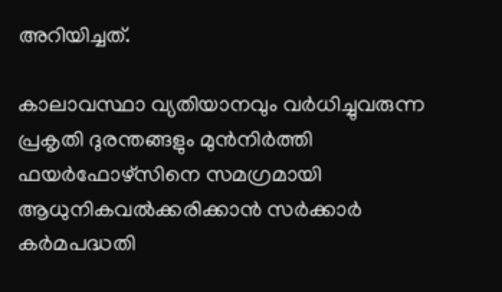അറിയിച്ചത്.

കാലാവസ്ഥാ വ്യതിയാനവും വര്‍ധിച്ചുവരുന്ന പ്രകൃതി ദുരന്തങ്ങളും മുന്‍നിര്‍ത്തി ഫയര്‍ഫോഴ്‌സിനെ സമഗ്രമായി ആധുനികവല്‍ക്കരിക്കാന്‍ സര്‍ക്കാര്‍ കര്‍മപദ്ധതി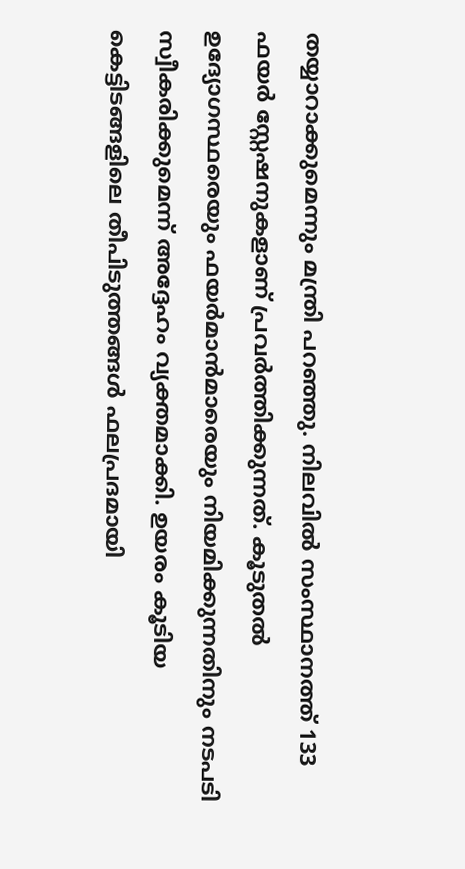തയ്യാറാക്കുമെന്നും മന്ത്രി പറഞ്ഞു. നിലവില്‍ സംസ്ഥാനത്ത് 133 ഫയര്‍ സ്റ്റേഷനുകളാണ് പ്രവര്‍ത്തിക്കുന്നത്. കൂടുതല്‍ ഉദ്യോഗസ്ഥരെയും ഫയര്‍മാന്‍മാരെയും നിയമിക്കുന്നതിനും നടപടി സ്വീകരിക്കുമെന്ന് അദ്ദേഹം വ്യക്തമാക്കി. ഉയരം കൂടിയ കെട്ടിടങ്ങളിലെ തീപിടുത്തങ്ങള്‍ ഫലപ്രദമായി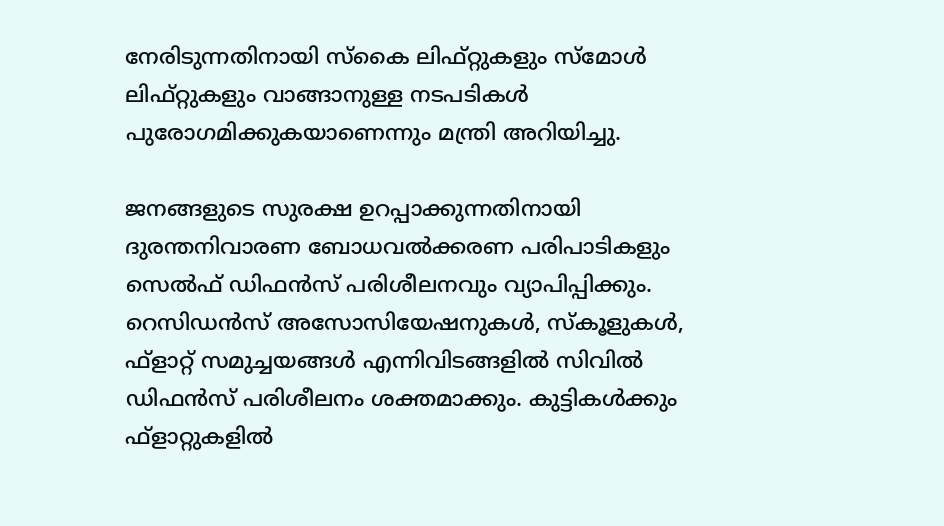നേരിടുന്നതിനായി സ്‌കൈ ലിഫ്റ്റുകളും സ്‌മോള്‍ ലിഫ്റ്റുകളും വാങ്ങാനുള്ള നടപടികള്‍ പുരോഗമിക്കുകയാണെന്നും മന്ത്രി അറിയിച്ചു.

ജനങ്ങളുടെ സുരക്ഷ ഉറപ്പാക്കുന്നതിനായി ദുരന്തനിവാരണ ബോധവല്‍ക്കരണ പരിപാടികളും സെല്‍ഫ് ഡിഫന്‍സ് പരിശീലനവും വ്യാപിപ്പിക്കും. റെസിഡന്‍സ് അസോസിയേഷനുകള്‍, സ്‌കൂളുകള്‍, ഫ്‌ളാറ്റ് സമുച്ചയങ്ങള്‍ എന്നിവിടങ്ങളില്‍ സിവില്‍ ഡിഫന്‍സ് പരിശീലനം ശക്തമാക്കും. കുട്ടികള്‍ക്കും ഫ്‌ളാറ്റുകളില്‍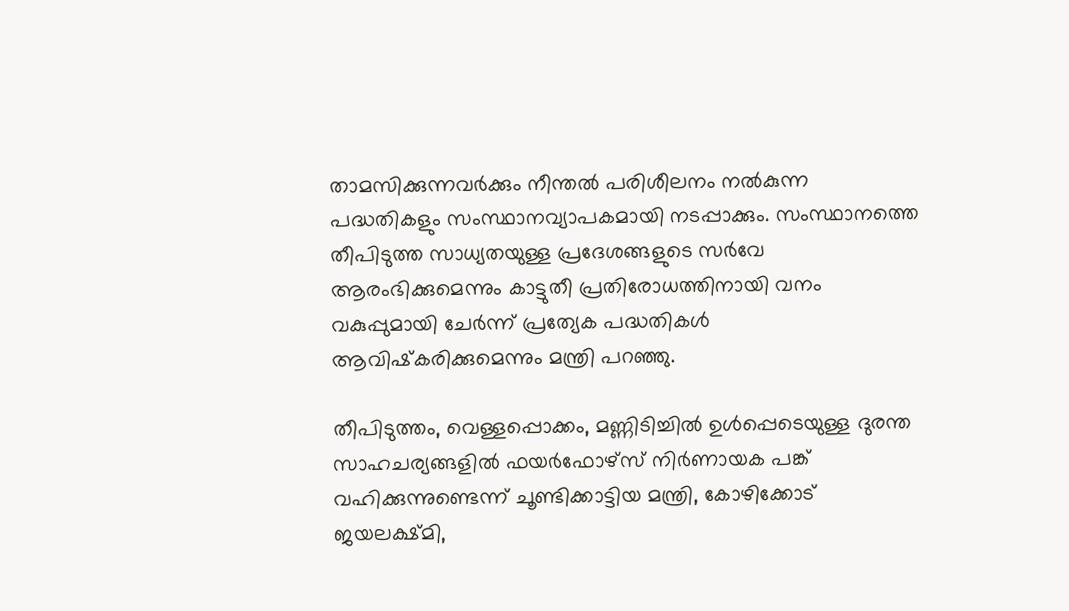താമസിക്കുന്നവര്‍ക്കും നീന്തല്‍ പരിശീലനം നല്‍കുന്ന പദ്ധതികളും സംസ്ഥാനവ്യാപകമായി നടപ്പാക്കും. സംസ്ഥാനത്തെ തീപിടുത്ത സാധ്യതയുള്ള പ്രദേശങ്ങളുടെ സര്‍വേ ആരംഭിക്കുമെന്നും കാട്ടുതീ പ്രതിരോധത്തിനായി വനം വകുപ്പുമായി ചേര്‍ന്ന് പ്രത്യേക പദ്ധതികള്‍ ആവിഷ്‌കരിക്കുമെന്നും മന്ത്രി പറഞ്ഞു.

തീപിടുത്തം, വെള്ളപ്പൊക്കം, മണ്ണിടിച്ചില്‍ ഉള്‍പ്പെടെയുള്ള ദുരന്ത സാഹചര്യങ്ങളില്‍ ഫയര്‍ഫോഴ്‌സ് നിര്‍ണായക പങ്ക് വഹിക്കുന്നുണ്ടെന്ന് ചൂണ്ടിക്കാട്ടിയ മന്ത്രി, കോഴിക്കോട് ജയലക്ഷ്മി,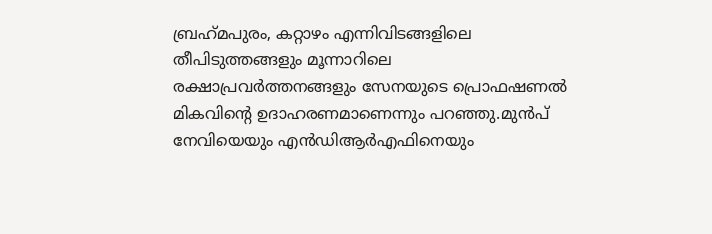ബ്രഹ്‌മപുരം, കറ്റാഴം എന്നിവിടങ്ങളിലെ തീപിടുത്തങ്ങളും മൂന്നാറിലെ രക്ഷാപ്രവര്‍ത്തനങ്ങളും സേനയുടെ പ്രൊഫഷണല്‍ മികവിന്റെ ഉദാഹരണമാണെന്നും പറഞ്ഞു.മുന്‍പ് നേവിയെയും എന്‍ഡിആര്‍എഫിനെയും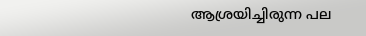ആശ്രയിച്ചിരുന്ന പല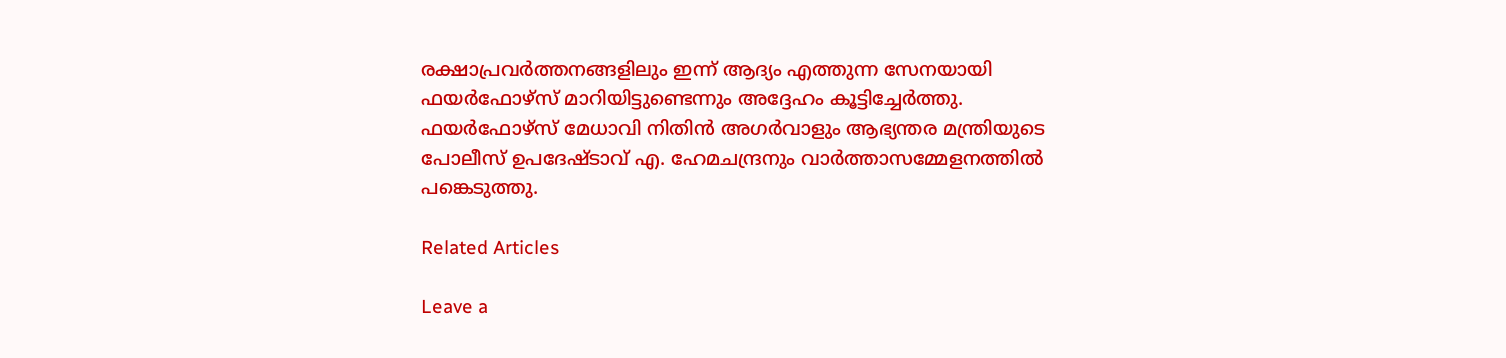രക്ഷാപ്രവര്‍ത്തനങ്ങളിലും ഇന്ന് ആദ്യം എത്തുന്ന സേനയായി ഫയര്‍ഫോഴ്‌സ് മാറിയിട്ടുണ്ടെന്നും അദ്ദേഹം കൂട്ടിച്ചേര്‍ത്തു. ഫയര്‍ഫോഴ്‌സ് മേധാവി നിതിന്‍ അഗര്‍വാളും ആഭ്യന്തര മന്ത്രിയുടെ പോലീസ് ഉപദേഷ്ടാവ് എ. ഹേമചന്ദ്രനും വാര്‍ത്താസമ്മേളനത്തില്‍ പങ്കെടുത്തു.

Related Articles

Leave a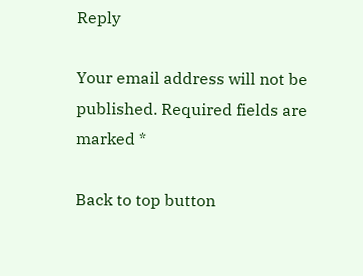Reply

Your email address will not be published. Required fields are marked *

Back to top button